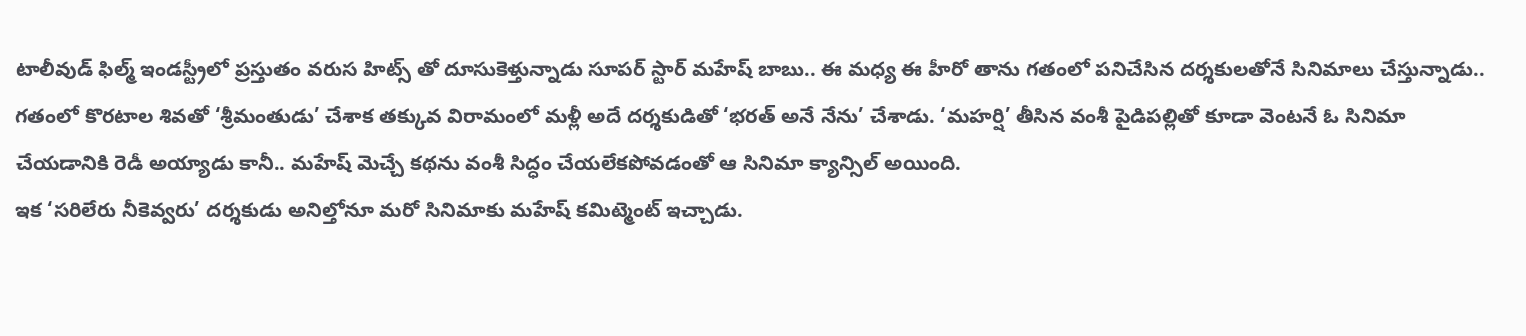టాలీవుడ్ ఫిల్మ్ ఇండస్ట్రీలో ప్రస్తుతం వరుస హిట్స్ తో దూసుకెళ్తున్నాడు సూపర్ స్టార్ మహేష్ బాబు.. ఈ మధ్య ఈ హీరో తాను గతంలో పనిచేసిన దర్శకులతోనే సినిమాలు చేస్తున్నాడు.. గతంలో కొరటాల శివతో ‘శ్రీమంతుడు’ చేశాక తక్కువ విరామంలో మళ్లీ అదే దర్శకుడితో ‘భరత్ అనే నేను’ చేశాడు. ‘మహర్షి’ తీసిన వంశీ పైడిపల్లితో కూడా వెంటనే ఓ సినిమా చేయడానికి రెడీ అయ్యాడు కానీ.. మహేష్ మెచ్చే కథను వంశీ సిద్ధం చేయలేకపోవడంతో ఆ సినిమా క్యాన్సిల్ అయింది.
ఇక ‘సరిలేరు నీకెవ్వరు’ దర్శకుడు అనిల్తోనూ మరో సినిమాకు మహేష్ కమిట్మెంట్ ఇచ్చాడు.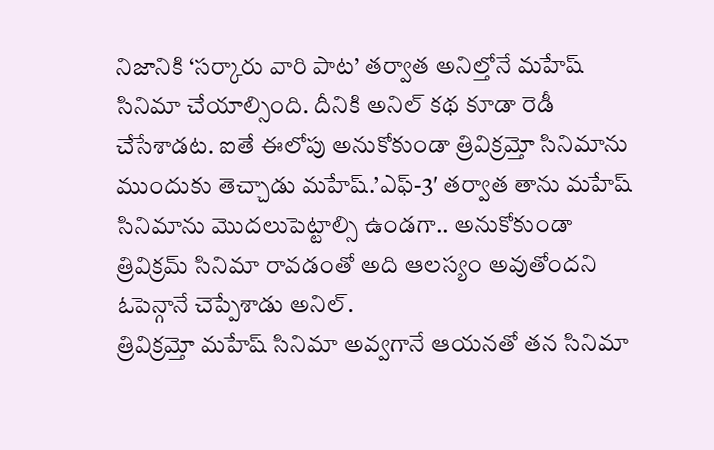నిజానికి ‘సర్కారు వారి పాట’ తర్వాత అనిల్తోనే మహేష్ సినిమా చేయాల్సింది. దీనికి అనిల్ కథ కూడా రెడీ చేసేశాడట. ఐతే ఈలోపు అనుకోకుండా త్రివిక్రమ్తో సినిమాను ముందుకు తెచ్చాడు మహేష్.’ఎఫ్-3′ తర్వాత తాను మహేష్ సినిమాను మొదలుపెట్టాల్సి ఉండగా.. అనుకోకుండా త్రివిక్రమ్ సినిమా రావడంతో అది ఆలస్యం అవుతోందని ఓపెన్గానే చెప్పేశాడు అనిల్.
త్రివిక్రమ్తో మహేష్ సినిమా అవ్వగానే ఆయనతో తన సినిమా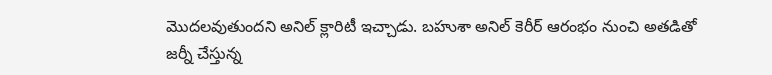మొదలవుతుందని అనిల్ క్లారిటీ ఇచ్చాడు. బహుశా అనిల్ కెరీర్ ఆరంభం నుంచి అతడితో జర్నీ చేస్తున్న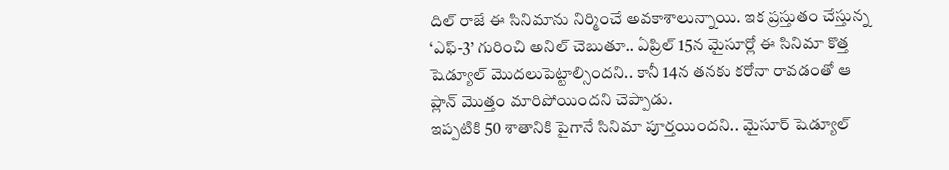దిల్ రాజే ఈ సినిమాను నిర్మించే అవకాశాలున్నాయి. ఇక ప్రస్తుతం చేస్తున్న ‘ఎఫ్-3’ గురించి అనిల్ చెబుతూ.. ఏప్రిల్ 15న మైసూర్లో ఈ సినిమా కొత్త షెడ్యూల్ మొదలుపెట్టాల్సిందని.. కానీ 14న తనకు కరోనా రావడంతో ఆ ప్లాన్ మొత్తం మారిపోయిందని చెప్పాడు.
ఇప్పటికి 50 శాతానికి పైగానే సినిమా పూర్తయిందని.. మైసూర్ షెడ్యూల్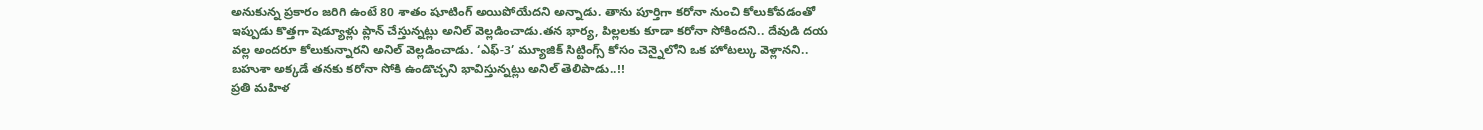అనుకున్న ప్రకారం జరిగి ఉంటే 80 శాతం షూటింగ్ అయిపోయేదని అన్నాడు. తాను పూర్తిగా కరోనా నుంచి కోలుకోవడంతో ఇప్పుడు కొత్తగా షెడ్యూళ్లు ప్లాన్ చేస్తున్నట్లు అనిల్ వెల్లడించాడు.తన భార్య, పిల్లలకు కూడా కరోనా సోకిందని.. దేవుడి దయ వల్ల అందరూ కోలుకున్నారని అనిల్ వెల్లడించాడు. ‘ఎఫ్-3’ మ్యూజిక్ సిట్టింగ్స్ కోసం చెన్నైలోని ఒక హోటల్కు వెళ్లానని.. బహుశా అక్కడే తనకు కరోనా సోకి ఉండొచ్చని భావిస్తున్నట్లు అనిల్ తెలిపాడు..!!
ప్రతి మహిళ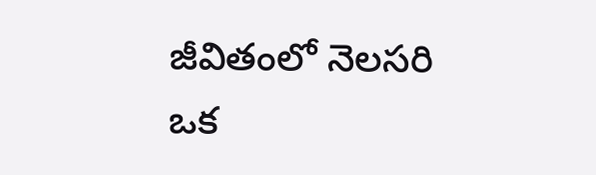జీవితంలో నెలసరి ఒక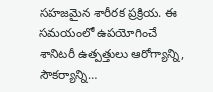సహజమైన శారీరక ప్రక్రియ. ఈ సమయంలో ఉపయోగించే శానిటరీ ఉత్పత్తులు ఆరోగ్యాన్ని, సౌకర్యాన్ని…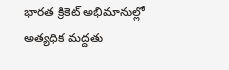భారత క్రికెట్ అభిమానుల్లో అత్యధిక మద్దతు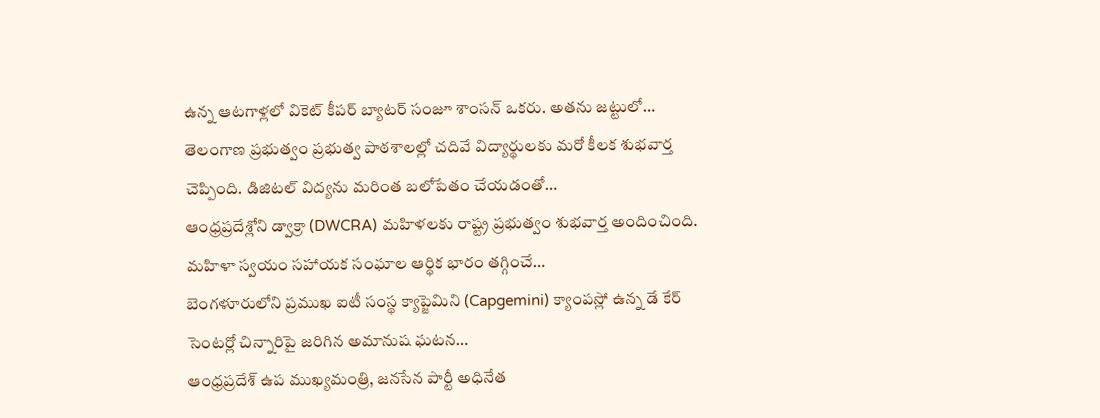ఉన్న ఆటగాళ్లలో వికెట్ కీపర్ బ్యాటర్ సంజూ శాంసన్ ఒకరు. అతను జట్టులో…
తెలంగాణ ప్రభుత్వం ప్రభుత్వ పాఠశాలల్లో చదివే విద్యార్థులకు మరో కీలక శుభవార్త చెప్పింది. డిజిటల్ విద్యను మరింత బలోపేతం చేయడంతో…
ఆంధ్రప్రదేశ్లోని డ్వాక్రా (DWCRA) మహిళలకు రాష్ట్ర ప్రభుత్వం శుభవార్త అందించింది. మహిళా స్వయం సహాయక సంఘాల ఆర్థిక భారం తగ్గించే…
బెంగళూరులోని ప్రముఖ ఐటీ సంస్థ క్యాప్జెమిని (Capgemini) క్యాంపస్లో ఉన్న డే కేర్ సెంటర్లో చిన్నారిపై జరిగిన అమానుష ఘటన…
ఆంధ్రప్రదేశ్ ఉప ముఖ్యమంత్రి, జనసేన పార్టీ అధినేత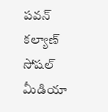పవన్ కల్యాణ్ సోషల్ మీడియా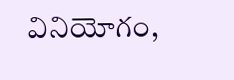వినియోగం,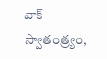వాక్ స్వాతంత్ర్యం,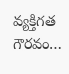వ్యక్తిగత గౌరవం…